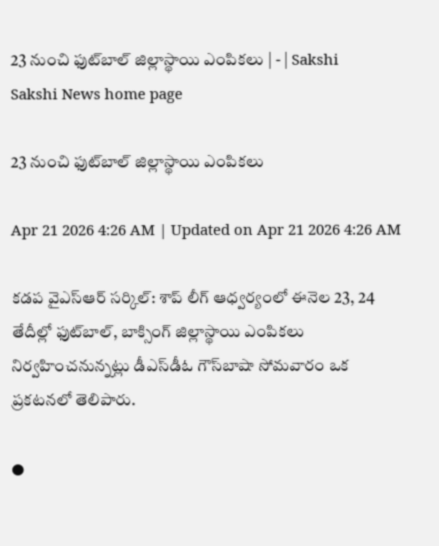23 నుంచి ఫుట్‌బాల్‌ జిల్లాస్థాయి ఎంపికలు | - | Sakshi
Sakshi News home page

23 నుంచి ఫుట్‌బాల్‌ జిల్లాస్థాయి ఎంపికలు

Apr 21 2026 4:26 AM | Updated on Apr 21 2026 4:26 AM

కడప వైఎస్‌ఆర్‌ సర్కిల్‌: శాప్‌ లీగ్‌ ఆధ్వర్యంలో ఈనెల 23, 24 తేదీల్లో ఫుట్‌బాల్‌, బాక్సింగ్‌ జిల్లాస్థాయి ఎంపికలు నిర్వహించనున్నట్లు డీఎస్‌డీఓ గౌస్‌బాషా సోమవారం ఒక ప్రకటనలో తెలిపారు.

●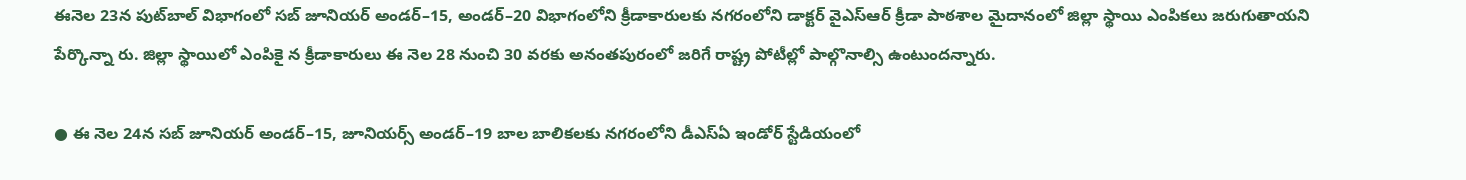ఈనెల 23న పుట్‌బాల్‌ విభాగంలో సబ్‌ జూనియర్‌ అండర్‌–15, అండర్‌–20 విభాగంలోని క్రీడాకారులకు నగరంలోని డాక్టర్‌ వైఎస్‌ఆర్‌ క్రీడా పాఠశాల మైదానంలో జిల్లా స్థాయి ఎంపికలు జరుగుతాయని పేర్కొన్నా రు. జిల్లా స్థాయిలో ఎంపికై న క్రీడాకారులు ఈ నెల 28 నుంచి 30 వరకు అనంతపురంలో జరిగే రాష్ట్ర పోటీల్లో పాల్గొనాల్సి ఉంటుందన్నారు.

● ఈ నెల 24న సబ్‌ జూనియర్‌ అండర్‌–15, జూనియర్స్‌ అండర్‌–19 బాల బాలికలకు నగరంలోని డీఎస్‌ఏ ఇండోర్‌ స్టేడియంలో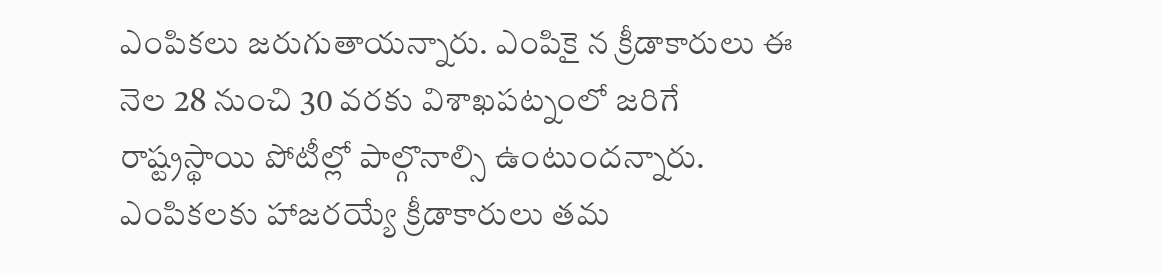ఎంపికలు జరుగుతాయన్నారు. ఎంపికై న క్రీడాకారులు ఈ నెల 28 నుంచి 30 వరకు విశాఖపట్నంలో జరిగే రాష్ట్రస్థాయి పోటీల్లో పాల్గొనాల్సి ఉంటుందన్నారు. ఎంపికలకు హాజరయ్యే క్రీడాకారులు తమ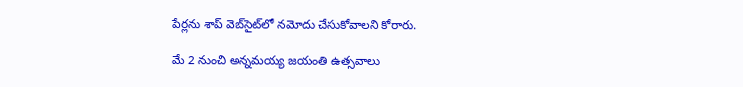పేర్లను శాప్‌ వెబ్‌సైట్‌లో నమోదు చేసుకోవాలని కోరారు.

మే 2 నుంచి అన్నమయ్య జయంతి ఉత్సవాలు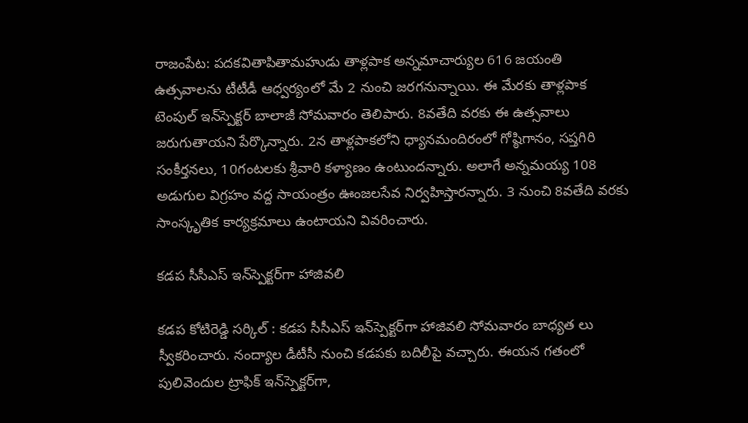రాజంపేట: పదకవితాపితామహుడు తాళ్లపాక అన్నమాచార్యుల 616 జయంతి ఉత్సవాలను టీటీడీ ఆధ్వర్యంలో మే 2 నుంచి జరగనున్నాయి. ఈ మేరకు తాళ్లపాక టెంపుల్‌ ఇన్‌స్పెక్టర్‌ బాలాజీ సోమవారం తెలిపారు. 8వతేది వరకు ఈ ఉత్సవాలు జరుగుతాయని పేర్కొన్నారు. 2న తాళ్లపాకలోని ధ్యానమందిరంలో గోష్ఠిగానం, సప్తగిరి సంకీర్తనలు, 10గంటలకు శ్రీవారి కళ్యాణం ఉంటుందన్నారు. అలాగే అన్నమయ్య 108 అడుగుల విగ్రహం వద్ద సాయంత్రం ఊంజలసేవ నిర్వహిస్తారన్నారు. 3 నుంచి 8వతేది వరకు సాంస్కృతిక కార్యక్రమాలు ఉంటాయని వివరించారు.

కడప సీసీఎస్‌ ఇన్‌స్పెక్టర్‌గా హాజివలి

కడప కోటిరెడ్డి సర్కిల్‌ : కడప సీసీఎస్‌ ఇన్‌స్పెక్టర్‌గా హాజివలి సోమవారం బాధ్యత లు స్వీకరించారు. నంద్యాల డీటీసీ నుంచి కడపకు బదిలీపై వచ్చారు. ఈయన గతంలో పులివెందుల ట్రాఫిక్‌ ఇన్‌స్పెక్టర్‌గా,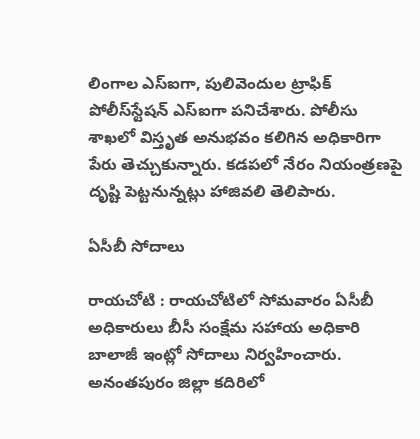లింగాల ఎస్‌ఐగా, పులివెందుల ట్రాఫిక్‌ పోలీస్‌స్టేషన్‌ ఎస్‌ఐగా పనిచేశారు. పోలీసు శాఖలో విస్తృత అనుభవం కలిగిన అధికారిగా పేరు తెచ్చుకున్నారు. కడపలో నేరం నియంత్రణపై దృష్టి పెట్టనున్నట్లు హాజివలి తెలిపారు.

ఏసీబీ సోదాలు

రాయచోటి : రాయచోటిలో సోమవారం ఏసీబీ అధికారులు బీసీ సంక్షేమ సహాయ అధికారి బాలాజీ ఇంట్లో సోదాలు నిర్వహించారు. అనంతపురం జిల్లా కదిరిలో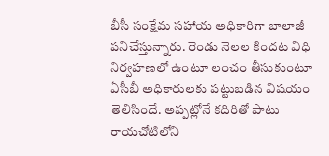బీసీ సంక్షేమ సహాయ అధికారిగా బాలాజీ పనిచేస్తున్నారు. రెండు నెలల కిందట విధి నిర్వహణలో ఉంటూ లంచం తీసుకుంటూ ఏసీబీ అధికారులకు పట్టుబడిన విషయం తెలిసిందే. అప్పట్లోనే కదిరితో పాటు రాయచోటిలోని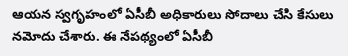ఆయన స్వగృహంలో ఏసీబీ అధికారులు సోదాలు చేసి కేసులు నమోదు చేశారు. ఈ నేపథ్యంలో ఏసీబీ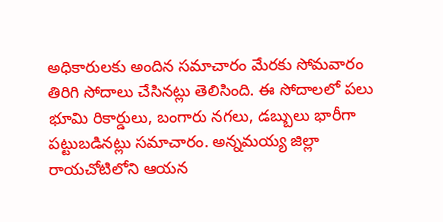అధికారులకు అందిన సమాచారం మేరకు సోమవారం తిరిగి సోదాలు చేసినట్లు తెలిసింది. ఈ సోదాలలో పలు భూమి రికార్డులు, బంగారు నగలు, డబ్బులు భారీగా పట్టుబడినట్లు సమాచారం. అన్నమయ్య జిల్లా రాయచోటిలోని ఆయన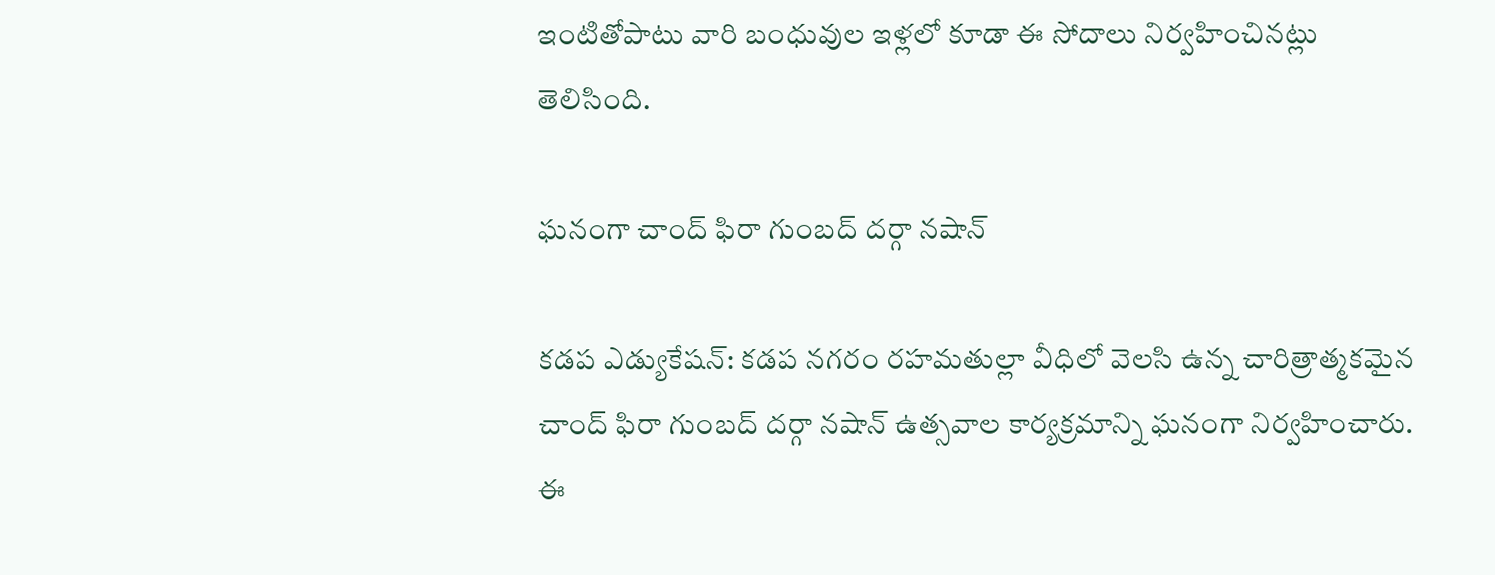ఇంటితోపాటు వారి బంధువుల ఇళ్లలో కూడా ఈ సోదాలు నిర్వహించినట్లు తెలిసింది.

ఘనంగా చాంద్‌ ఫిరా గుంబద్‌ దర్గా నషాన్‌

కడప ఎడ్యుకేషన్‌: కడప నగరం రహమతుల్లా వీధిలో వెలసి ఉన్న చారిత్రాత్మకమైన చాంద్‌ ఫిరా గుంబద్‌ దర్గా నషాన్‌ ఉత్సవాల కార్యక్రమాన్ని ఘనంగా నిర్వహించారు. ఈ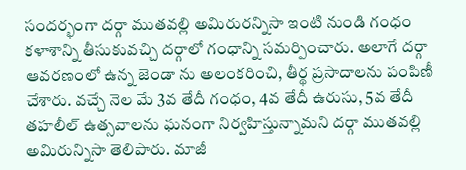సందర్భంగా దర్గా ముతవల్లి అమిరురన్నిసా ఇంటి నుండి గంధం కళాశాన్ని తీసుకువచ్చి దర్గాలో గంధాన్ని సమర్పించారు. అలాగే దర్గా ఆవరణంలో ఉన్న జెండా ను అలంకరించి, తీర్థ ప్రసాదాలను పంపిణీ చేశారు. వచ్చే నెల మే 3వ తేదీ గంధం, 4వ తేదీ ఉరుసు, 5వ తేదీ తహలీల్‌ ఉత్సవాలను ఘనంగా నిర్వహిస్తున్నామని దర్గా ముతవల్లి అమిరున్నిసా తెలిపారు. మాజీ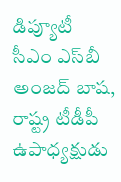డిప్యూటీ సీఎం ఎస్‌బీ అంజద్‌ బాష, రాష్ట్ర టీడీపీ ఉపాధ్యక్షుడు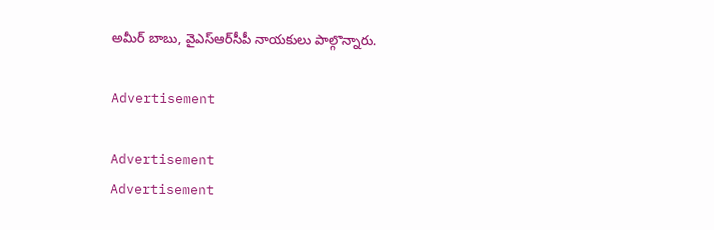అమీర్‌ బాబు, వైఎస్‌ఆర్‌సీపీ నాయకులు పాల్గొన్నారు.

Advertisement

Advertisement
Advertisement